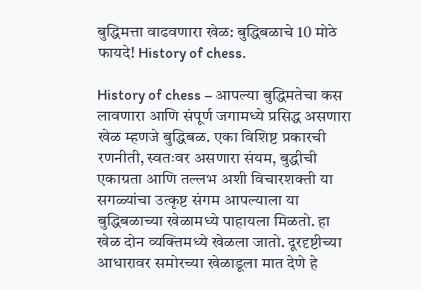बुद्धिमत्ता वाढवणारा खेळ: बुद्धिबळाचे 10 मोठे फायदे! History of chess.

History of chess – आपल्या बुद्धिमतेचा कस लावणारा आणि संपूर्ण जगामध्ये प्रसिद्ध असणारा खेळ म्हणजे बुद्धिबळ. एका विशिष्ट प्रकारची रणनीती, स्वतःवर असणारा संयम, बुद्धीची एकाग्रता आणि तल्लभ अशी विचारशक्ती या सगळ्यांचा उत्कृष्ट संगम आपल्याला या बुद्धिबळाच्या खेळामध्ये पाहायला मिळतो. हा खेळ दोन व्यक्तिमध्ये खेळला जातो. दूरदृष्टीच्या आधारावर समोरच्या खेळाडूला मात देणे हे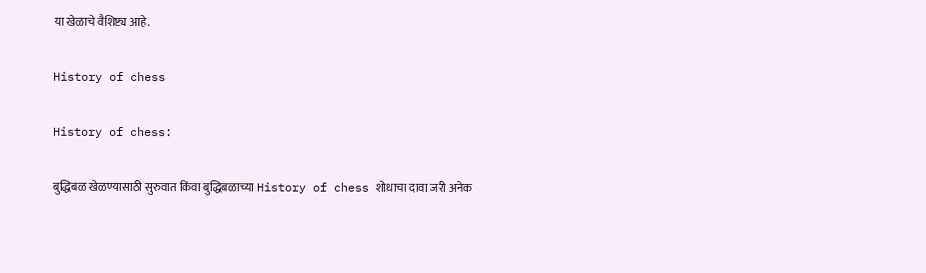या खेळाचे वैशिष्ट्य आहे.

History of chess

History of chess:

बुद्धिबळ खेळण्यासाठी सुरुवात किंवा बुद्धिबळाच्या History of chess शोधाचा दावा जरी अनेक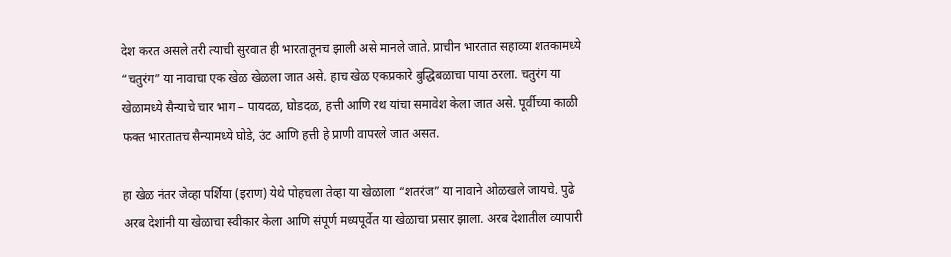देश करत असले तरी त्याची सुरवात ही भारतातूनच झाली असे मानले जाते. प्राचीन भारतात सहाव्या शतकामध्ये “चतुरंग” या नावाचा एक खेळ खेळला जात असे. हाच खेळ एकप्रकारे बुद्धिबळाचा पाया ठरला. चतुरंग या खेळामध्ये सैन्याचे चार भाग – पायदळ, घोडदळ, हत्ती आणि रथ यांचा समावेश केला जात असे. पूर्वीच्या काळी फक्त भारतातच सैन्यामध्ये घोडे, उंट आणि हत्ती हे प्राणी वापरले जात असत.

हा खेळ नंतर जेव्हा पर्शिया (इराण) येथे पोहचला तेव्हा या खेळाला “शतरंज” या नावाने ओळखले जायचे. पुढे अरब देशांनी या खेळाचा स्वीकार केला आणि संपूर्ण मध्यपूर्वेत या खेळाचा प्रसार झाला. अरब देशातील व्यापारी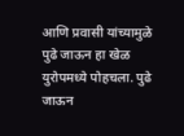आणि प्रवासी यांच्यामुळे पुढे जाऊन हा खेळ युरोपमध्ये पोहचला. पुढे जाऊन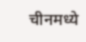चीनमध्ये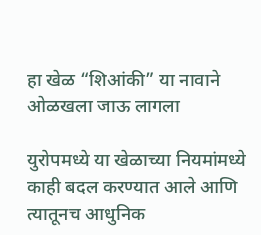हा खेळ “शिआंकी” या नावाने ओळखला जाऊ लागला

युरोपमध्ये या खेळाच्या नियमांमध्ये काही बदल करण्यात आले आणि त्यातूनच आधुनिक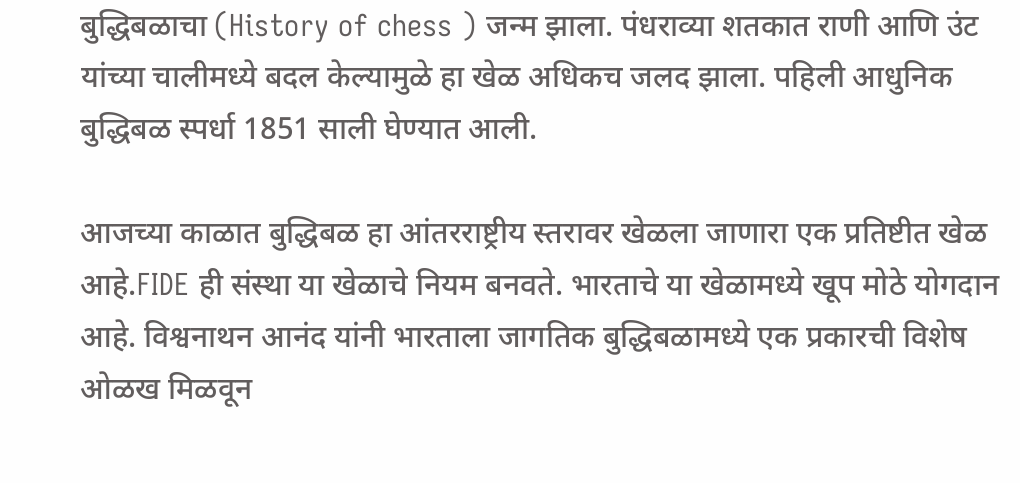बुद्धिबळाचा (History of chess ) जन्म झाला. पंधराव्या शतकात राणी आणि उंट यांच्या चालीमध्ये बदल केल्यामुळे हा खेळ अधिकच जलद झाला. पहिली आधुनिक बुद्धिबळ स्पर्धा 1851 साली घेण्यात आली.

आजच्या काळात बुद्धिबळ हा आंतरराष्ट्रीय स्तरावर खेळला जाणारा एक प्रतिष्टीत खेळ आहे.FIDE ही संस्था या खेळाचे नियम बनवते. भारताचे या खेळामध्ये खूप मोठे योगदान आहे. विश्वनाथन आनंद यांनी भारताला जागतिक बुद्धिबळामध्ये एक प्रकारची विशेष ओळख मिळवून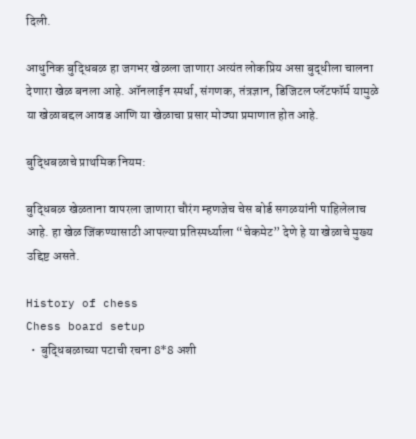दिली.

आधुनिक बुद्धिबळ हा जगभर खेळला जाणारा अत्यंत लोकप्रिय असा बुद्धीला चालना देणारा खेळ बनला आहे. ऑनलाईन स्पर्धा, संगणक, तंत्रज्ञान, डिजिटल प्लॅटफॉर्म यामुळे या खेळाबद्दल आवड आणि या खेळाचा प्रसार मोठ्या प्रमाणात होत आहे.

बुद्धिबळाचे प्राथमिक नियम:

बुद्धिबळ खेळताना वापरला जाणारा चौरंग म्हणजेच चेस बोर्ड सगळयांनी पाहिलेलाच आहे. हा खेळ जिंकण्यासाठी आपल्या प्रतिस्पर्ध्याला “चेकमेट” देणे हे या खेळाचे मुख्य उद्दिष्ट असते.

History of chess
Chess board setup
  •  बुद्धिबळाच्या पटाची रचना 8*8 अशी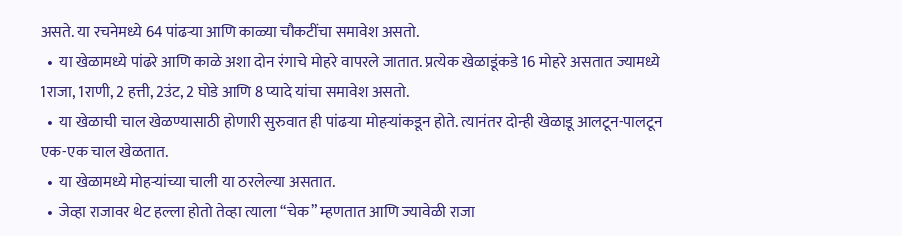असते. या रचनेमध्ये 64 पांढऱ्या आणि काळ्या चौकटींचा समावेश असतो.
  •  या खेळामध्ये पांढरे आणि काळे अशा दोन रंगाचे मोहरे वापरले जातात. प्रत्येक खेळाडूंकडे 16 मोहरे असतात ज्यामध्ये 1राजा, 1राणी, 2 हत्ती, 2उंट, 2 घोडे आणि 8 प्यादे यांचा समावेश असतो.
  •  या खेळाची चाल खेळण्यासाठी होणारी सुरुवात ही पांढऱ्या मोहऱ्यांकडून होते. त्यानंतर दोन्ही खेळाडू आलटून-पालटून एक-एक चाल खेळतात.
  •  या खेळामध्ये मोहऱ्यांच्या चाली या ठरलेल्या असतात.
  •  जेव्हा राजावर थेट हल्ला होतो तेव्हा त्याला “चेक” म्हणतात आणि ज्यावेळी राजा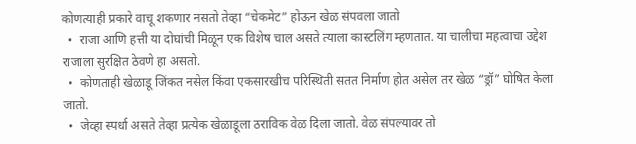कोणत्याही प्रकारे वाचू शकणार नसतो तेव्हा “चेकमेट” होऊन खेळ संपवला जातो
  •  राजा आणि हत्ती या दोघांची मिळून एक विशेष चाल असते त्याला कास्टलिंग म्हणतात. या चालीचा महत्वाचा उद्देश राजाला सुरक्षित ठेवणे हा असतो.
  •  कोणताही खेळाडू जिंकत नसेल किंवा एकसारखीच परिस्थिती सतत निर्माण होत असेल तर खेळ “ड्रॉ” घोषित केला जातो.
  •  जेव्हा स्पर्धा असते तेव्हा प्रत्येक खेळाडूला ठराविक वेळ दिला जातो. वेळ संपल्यावर तो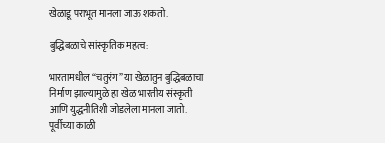खेळाडू पराभूत मानला जाऊ शकतो.

बुद्धिबळाचे सांस्कृतिक महत्व:

भारतामधील “चतुरंग” या खेळातुन बुद्धिबळाचा निर्माण झाल्यामुळे हा खेळ भारतीय संस्कृती आणि युद्धनीतिशी जोडलेला मानला जातो. पूर्वीच्या काळी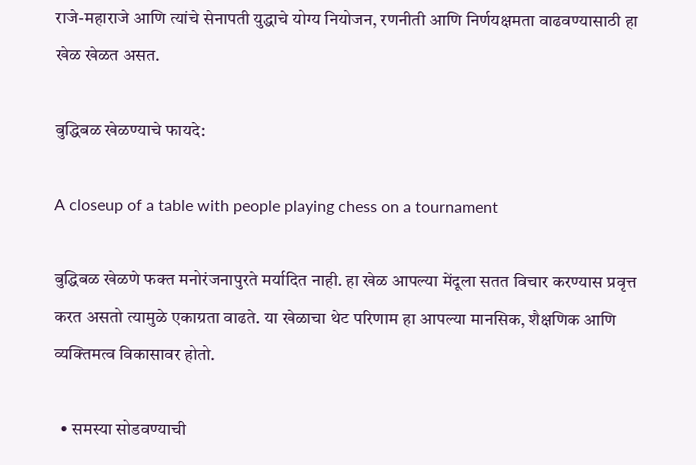राजे-महाराजे आणि त्यांचे सेनापती युद्धाचे योग्य नियोजन, रणनीती आणि निर्णयक्षमता वाढवण्यासाठी हा खेळ खेळत असत.

बुद्धिबळ खेळण्याचे फायदे:

A closeup of a table with people playing chess on a tournament

बुद्धिबळ खेळणे फक्त मनोरंजनापुरते मर्यादित नाही. हा खेळ आपल्या मेंदूला सतत विचार करण्यास प्रवृत्त करत असतो त्यामुळे एकाग्रता वाढते. या खेळाचा थेट परिणाम हा आपल्या मानसिक, शैक्षणिक आणि व्यक्तिमत्व विकासावर होतो.

  • समस्या सोडवण्याची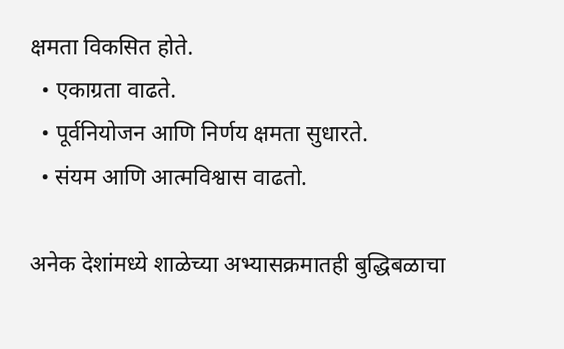क्षमता विकसित होते.
  • एकाग्रता वाढते.
  • पूर्वनियोजन आणि निर्णय क्षमता सुधारते.
  • संयम आणि आत्मविश्वास वाढतो.

अनेक देशांमध्ये शाळेच्या अभ्यासक्रमातही बुद्धिबळाचा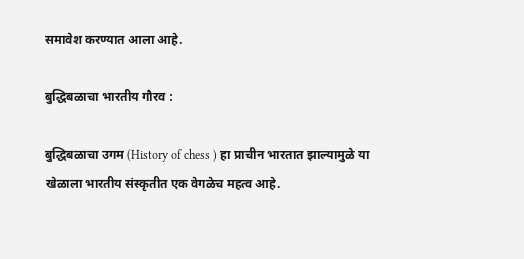समावेश करण्यात आला आहे.

बुद्धिबळाचा भारतीय गौरव :

बुद्धिबळाचा उगम (History of chess ) हा प्राचीन भारतात झाल्यामुळे या खेळाला भारतीय संस्कृतीत एक वेगळेच महत्व आहे.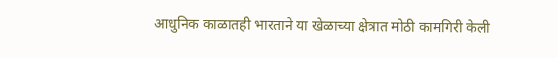आधुनिक काळातही भारताने या खेळाच्या क्षेत्रात मोठी कामगिरी केली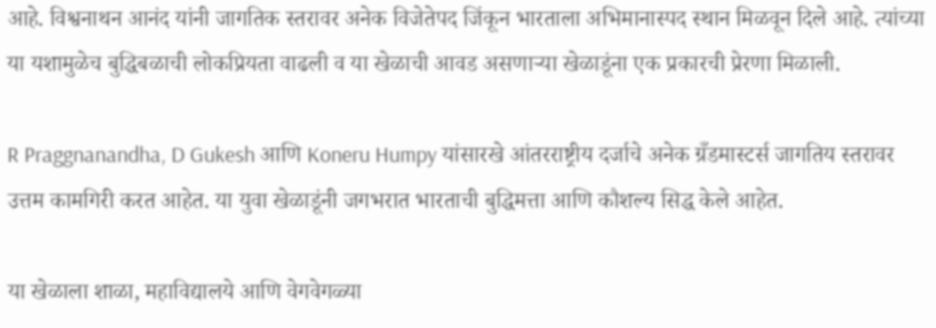आहे. विश्वनाथन आनंद यांनी जागतिक स्तरावर अनेक विजेतेपद जिंकून भारताला अभिमानास्पद स्थान मिळवून दिले आहे. त्यांच्या या यशामुळेच बुद्धिबळाची लोकप्रियता वाढली व या खेळाची आवड असणाऱ्या खेळाडूंना एक प्रकारची प्रेरणा मिळाली.

R Praggnanandha, D Gukesh आणि Koneru Humpy यांसारखे आंतरराष्ट्रीय दर्जाचे अनेक ग्रँडमास्टर्स जागतिय स्तरावर उत्तम कामगिरी करत आहेत. या युवा खेळाडूंनी जगभरात भारताची बुद्धिमत्ता आणि कौशल्य सिद्ध केले आहेत.

या खेळाला शाळा, महाविद्यालये आणि वेगवेगळ्या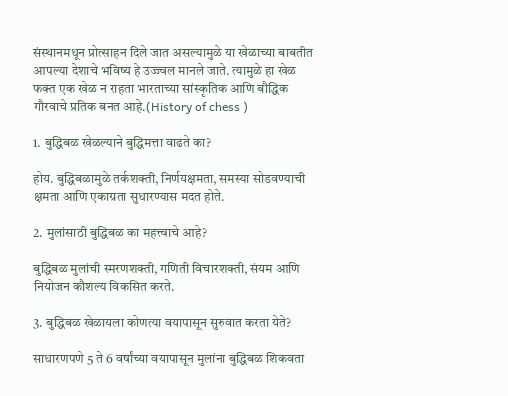संस्थानमधून प्रोत्साहन दिले जात असल्यामुळे या खेळाच्या बाबतीत आपल्या देशाचे भविष्य हे उज्ज्वल मानले जाते. त्यामुळे हा खेळ फक्त एक खेळ न राहता भारताच्या सांस्कृतिक आणि बौद्धिक गौरवाचे प्रतिक बनत आहे.(History of chess )

1. बुद्धिबळ खेळल्याने बुद्धिमत्ता वाढते का?

होय. बुद्धिबळामुळे तर्कशक्ती, निर्णयक्षमता, समस्या सोडवण्याची क्षमता आणि एकाग्रता सुधारण्यास मदत होते.

2. मुलांसाठी बुद्धिबळ का महत्त्वाचे आहे?

बुद्धिबळ मुलांची स्मरणशक्ती, गणिती विचारशक्ती, संयम आणि नियोजन कौशल्य विकसित करते.

3. बुद्धिबळ खेळायला कोणत्या वयापासून सुरुवात करता येते?

साधारणपणे 5 ते 6 वर्षांच्या वयापासून मुलांना बुद्धिबळ शिकवता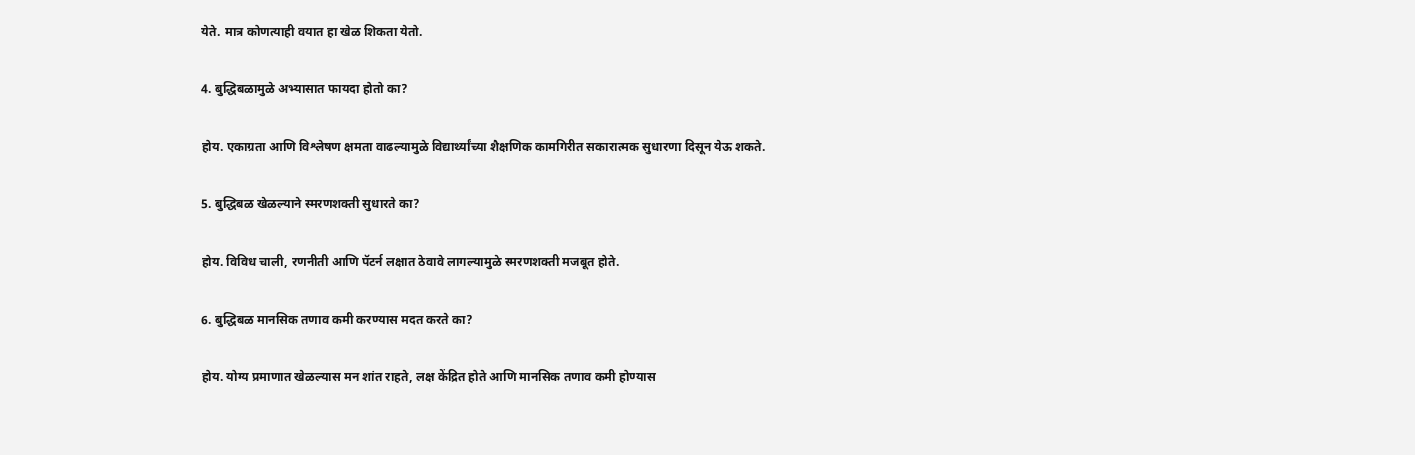येते. मात्र कोणत्याही वयात हा खेळ शिकता येतो.

4. बुद्धिबळामुळे अभ्यासात फायदा होतो का?

होय. एकाग्रता आणि विश्लेषण क्षमता वाढल्यामुळे विद्यार्थ्यांच्या शैक्षणिक कामगिरीत सकारात्मक सुधारणा दिसून येऊ शकते.

5. बुद्धिबळ खेळल्याने स्मरणशक्ती सुधारते का?

होय. विविध चाली, रणनीती आणि पॅटर्न लक्षात ठेवावे लागल्यामुळे स्मरणशक्ती मजबूत होते.

6. बुद्धिबळ मानसिक तणाव कमी करण्यास मदत करते का?

होय. योग्य प्रमाणात खेळल्यास मन शांत राहते, लक्ष केंद्रित होते आणि मानसिक तणाव कमी होण्यास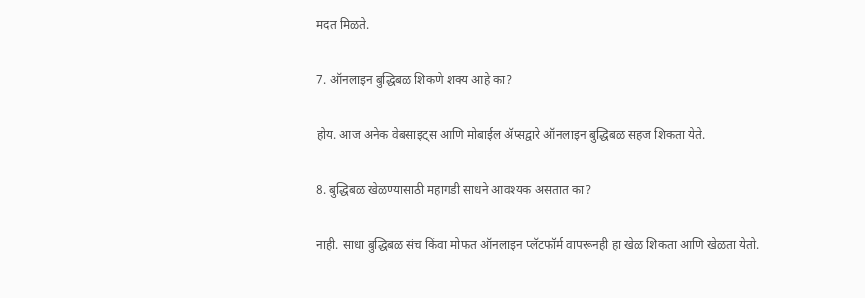मदत मिळते.

7. ऑनलाइन बुद्धिबळ शिकणे शक्य आहे का?

होय. आज अनेक वेबसाइट्स आणि मोबाईल ॲप्सद्वारे ऑनलाइन बुद्धिबळ सहज शिकता येते.

8. बुद्धिबळ खेळण्यासाठी महागडी साधने आवश्यक असतात का?

नाही. साधा बुद्धिबळ संच किंवा मोफत ऑनलाइन प्लॅटफॉर्म वापरूनही हा खेळ शिकता आणि खेळता येतो.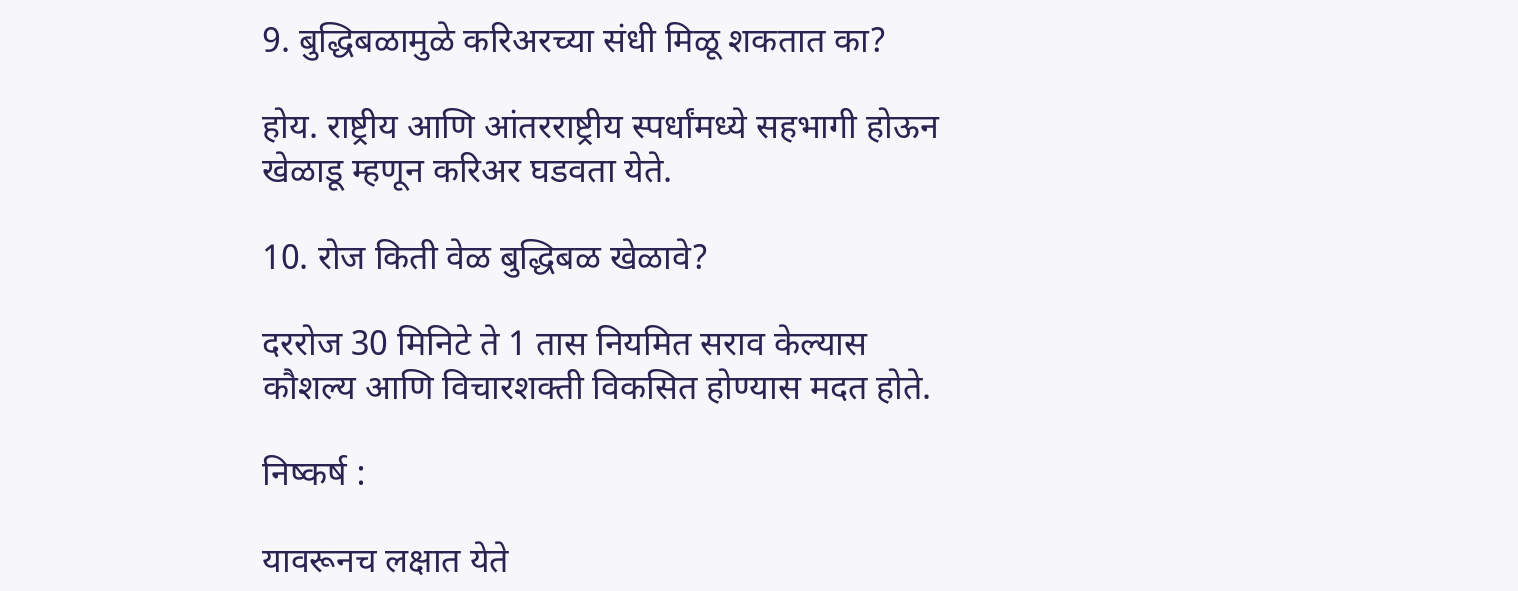9. बुद्धिबळामुळे करिअरच्या संधी मिळू शकतात का?

होय. राष्ट्रीय आणि आंतरराष्ट्रीय स्पर्धांमध्ये सहभागी होऊन खेळाडू म्हणून करिअर घडवता येते.

10. रोज किती वेळ बुद्धिबळ खेळावे?

दररोज 30 मिनिटे ते 1 तास नियमित सराव केल्यास कौशल्य आणि विचारशक्ती विकसित होण्यास मदत होते.

निष्कर्ष :

यावरूनच लक्षात येते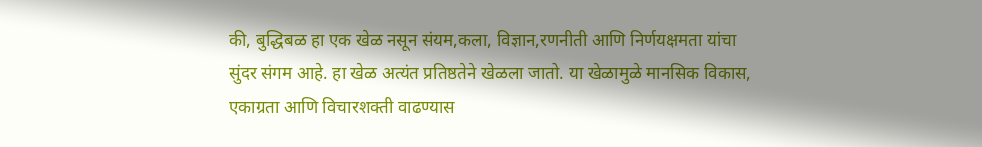की, बुद्धिबळ हा एक खेळ नसून संयम,कला, विज्ञान,रणनीती आणि निर्णयक्षमता यांचा सुंदर संगम आहे. हा खेळ अत्यंत प्रतिष्ठतेने खेळला जातो. या खेळामुळे मानसिक विकास, एकाग्रता आणि विचारशक्ती वाढण्यास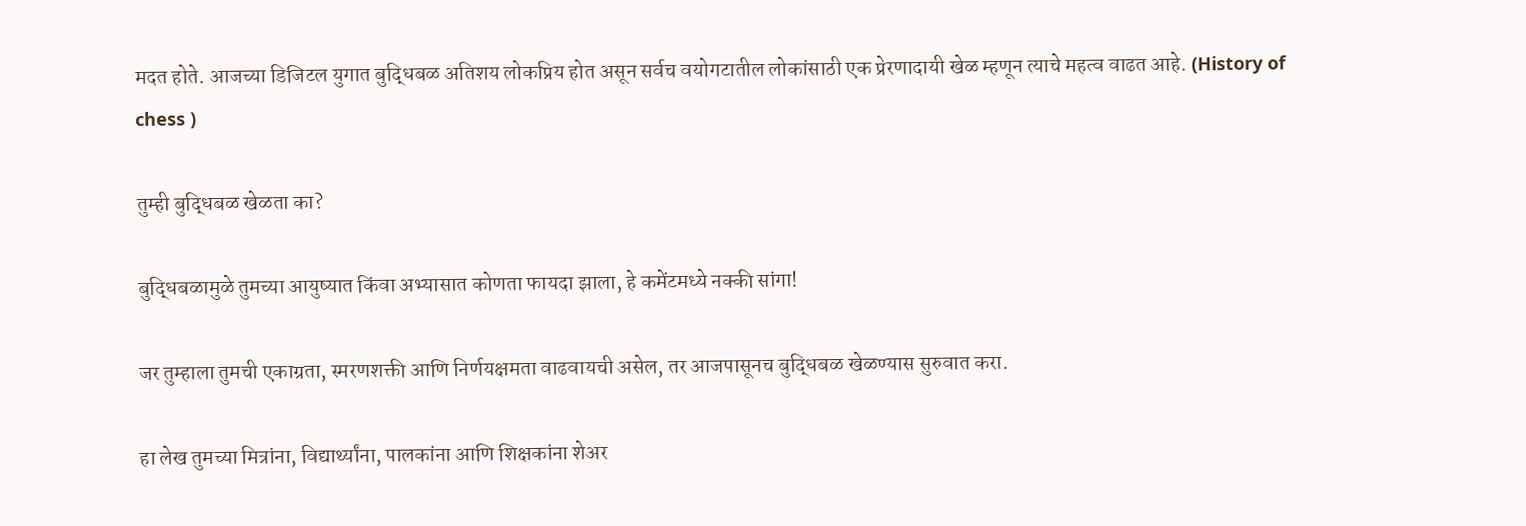मदत होते. आजच्या डिजिटल युगात बुद्धिबळ अतिशय लोकप्रिय होत असून सर्वच वयोगटातील लोकांसाठी एक प्रेरणादायी खेळ म्हणून त्याचे महत्व वाढत आहे. (History of chess )

तुम्ही बुद्धिबळ खेळता का?

बुद्धिबळामुळे तुमच्या आयुष्यात किंवा अभ्यासात कोणता फायदा झाला, हे कमेंटमध्ये नक्की सांगा!

जर तुम्हाला तुमची एकाग्रता, स्मरणशक्ती आणि निर्णयक्षमता वाढवायची असेल, तर आजपासूनच बुद्धिबळ खेळण्यास सुरुवात करा.

हा लेख तुमच्या मित्रांना, विद्यार्थ्यांना, पालकांना आणि शिक्षकांना शेअर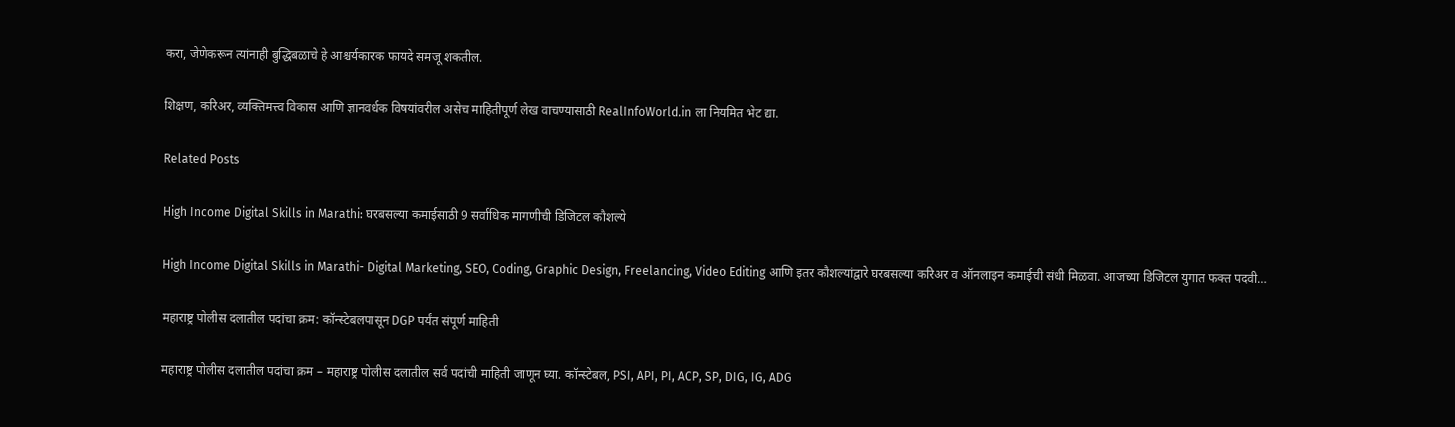करा, जेणेकरून त्यांनाही बुद्धिबळाचे हे आश्चर्यकारक फायदे समजू शकतील.

शिक्षण, करिअर, व्यक्तिमत्त्व विकास आणि ज्ञानवर्धक विषयांवरील असेच माहितीपूर्ण लेख वाचण्यासाठी RealInfoWorld.in ला नियमित भेट द्या.

Related Posts

High Income Digital Skills in Marathi: घरबसल्या कमाईसाठी 9 सर्वाधिक मागणीची डिजिटल कौशल्ये

High Income Digital Skills in Marathi- Digital Marketing, SEO, Coding, Graphic Design, Freelancing, Video Editing आणि इतर कौशल्यांद्वारे घरबसल्या करिअर व ऑनलाइन कमाईची संधी मिळवा. आजच्या डिजिटल युगात फक्त पदवी…

महाराष्ट्र पोलीस दलातील पदांचा क्रम: कॉन्स्टेबलपासून DGP पर्यंत संपूर्ण माहिती

महाराष्ट्र पोलीस दलातील पदांचा क्रम – महाराष्ट्र पोलीस दलातील सर्व पदांची माहिती जाणून घ्या. कॉन्स्टेबल, PSI, API, PI, ACP, SP, DIG, IG, ADG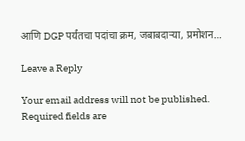आणि DGP पर्यंतचा पदांचा क्रम, जबाबदाऱ्या, प्रमोशन…

Leave a Reply

Your email address will not be published. Required fields are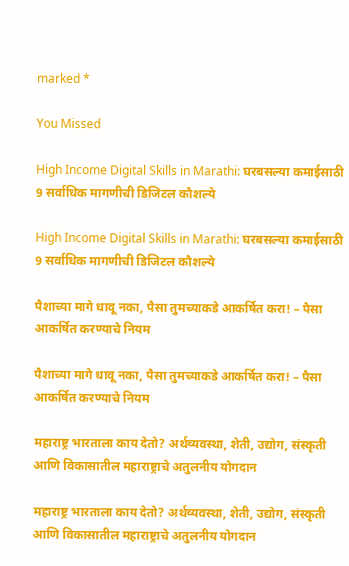marked *

You Missed

High Income Digital Skills in Marathi: घरबसल्या कमाईसाठी 9 सर्वाधिक मागणीची डिजिटल कौशल्ये

High Income Digital Skills in Marathi: घरबसल्या कमाईसाठी 9 सर्वाधिक मागणीची डिजिटल कौशल्ये

पैशाच्या मागे धावू नका, पैसा तुमच्याकडे आकर्षित करा! – पैसा आकर्षित करण्याचे नियम

पैशाच्या मागे धावू नका, पैसा तुमच्याकडे आकर्षित करा! – पैसा आकर्षित करण्याचे नियम

महाराष्ट्र भारताला काय देतो? अर्थव्यवस्था, शेती, उद्योग, संस्कृती आणि विकासातील महाराष्ट्राचे अतुलनीय योगदान

महाराष्ट्र भारताला काय देतो? अर्थव्यवस्था, शेती, उद्योग, संस्कृती आणि विकासातील महाराष्ट्राचे अतुलनीय योगदान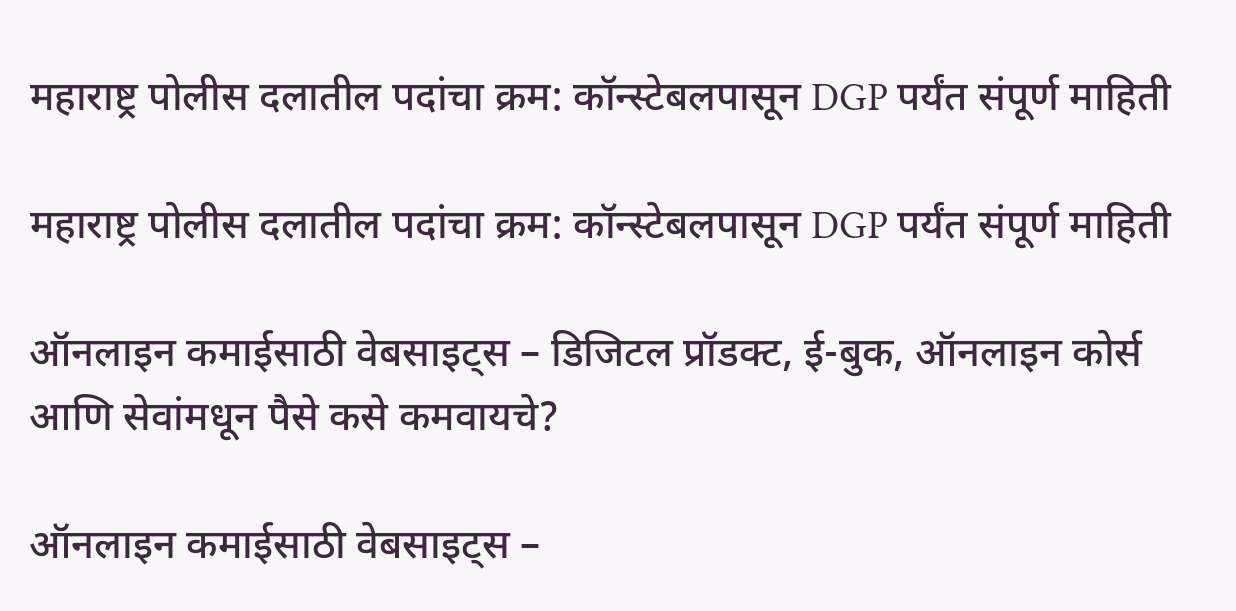महाराष्ट्र पोलीस दलातील पदांचा क्रम: कॉन्स्टेबलपासून DGP पर्यंत संपूर्ण माहिती

महाराष्ट्र पोलीस दलातील पदांचा क्रम: कॉन्स्टेबलपासून DGP पर्यंत संपूर्ण माहिती

ऑनलाइन कमाईसाठी वेबसाइट्स – डिजिटल प्रॉडक्ट, ई-बुक, ऑनलाइन कोर्स आणि सेवांमधून पैसे कसे कमवायचे?

ऑनलाइन कमाईसाठी वेबसाइट्स –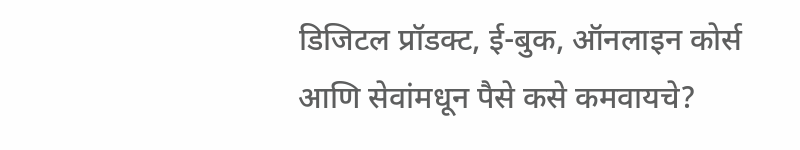डिजिटल प्रॉडक्ट, ई-बुक, ऑनलाइन कोर्स आणि सेवांमधून पैसे कसे कमवायचे?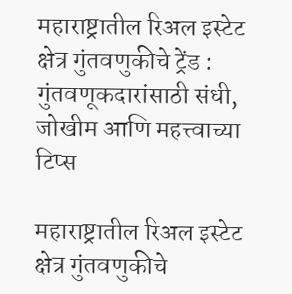महाराष्ट्रातील रिअल इस्टेट क्षेत्र गुंतवणुकीचे ट्रेंड : गुंतवणूकदारांसाठी संधी, जोखीम आणि महत्त्वाच्या टिप्स

महाराष्ट्रातील रिअल इस्टेट क्षेत्र गुंतवणुकीचे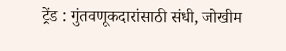ट्रेंड : गुंतवणूकदारांसाठी संधी, जोखीम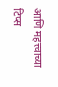आणि महत्त्वाच्या टिप्स